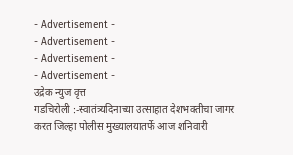- Advertisement -
- Advertisement -
- Advertisement -
- Advertisement -
उद्रेक न्युज वृत्त
गडचिरोली :-स्वातंत्र्यदिनाच्या उत्साहात देशभक्तीचा जागर करत जिल्हा पोलीस मुख्यालयातर्फे आज शनिवारी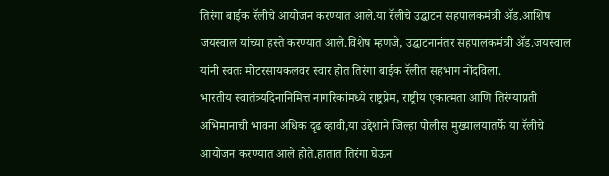तिरंगा बाईक रॅलीचे आयोजन करण्यात आले.या रॅलीचे उद्घाटन सहपालकमंत्री ॲड.आशिष जयस्वाल यांच्या हस्ते करण्यात आले.विशेष म्हणजे, उद्घाटनानंतर सहपालकमंत्री ॲड.जयस्वाल यांनी स्वतः मोटरसायकलवर स्वार होत तिरंगा बाईक रॅलीत सहभाग नोंदविला.
भारतीय स्वातंत्र्यदिनानिमित्त नागरिकांमध्ये राष्ट्रप्रेम, राष्ट्रीय एकात्मता आणि तिरंग्याप्रती अभिमानाची भावना अधिक दृढ व्हावी,या उद्देशाने जिल्हा पोलीस मुख्यालयातर्फे या रॅलीचे आयोजन करण्यात आले होते.हातात तिरंगा घेऊन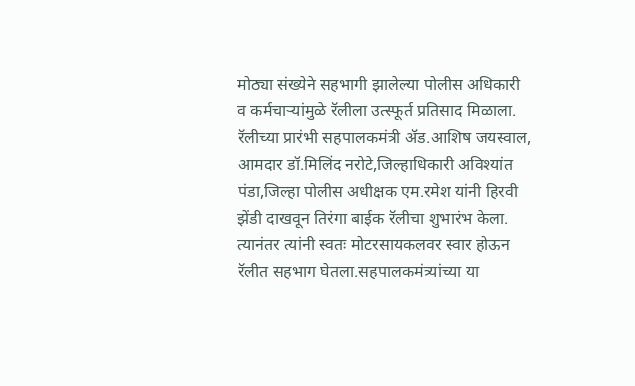मोठ्या संख्येने सहभागी झालेल्या पोलीस अधिकारी व कर्मचाऱ्यांमुळे रॅलीला उत्स्फूर्त प्रतिसाद मिळाला.
रॅलीच्या प्रारंभी सहपालकमंत्री ॲड.आशिष जयस्वाल, आमदार डॉ.मिलिंद नरोटे,जिल्हाधिकारी अविश्यांत पंडा,जिल्हा पोलीस अधीक्षक एम.रमेश यांनी हिरवी झेंडी दाखवून तिरंगा बाईक रॅलीचा शुभारंभ केला. त्यानंतर त्यांनी स्वतः मोटरसायकलवर स्वार होऊन रॅलीत सहभाग घेतला.सहपालकमंत्र्यांच्या या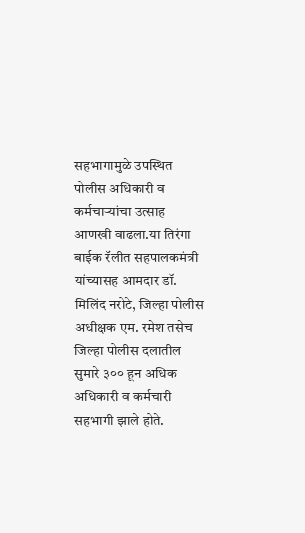सहभागामुळे उपस्थित पोलीस अधिकारी व कर्मचाऱ्यांचा उत्साह आणखी वाढला.या तिरंगा बाईक रॅलीत सहपालकमंत्री यांच्यासह आमदार डॉ. मिलिंद नरोटे, जिल्हा पोलीस अधीक्षक एम. रमेश तसेच जिल्हा पोलीस दलातील सुमारे ३०० हून अधिक अधिकारी व कर्मचारी सहभागी झाले होते.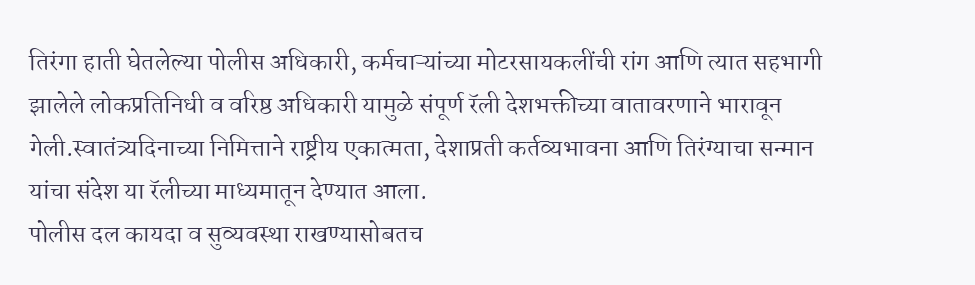तिरंगा हाती घेतलेल्या पोलीस अधिकारी, कर्मचाऱ्यांच्या मोटरसायकलींची रांग आणि त्यात सहभागी झालेले लोकप्रतिनिधी व वरिष्ठ अधिकारी यामुळे संपूर्ण रॅली देशभक्तीच्या वातावरणाने भारावून गेली.स्वातंत्र्यदिनाच्या निमित्ताने राष्ट्रीय एकात्मता, देशाप्रती कर्तव्यभावना आणि तिरंग्याचा सन्मान यांचा संदेश या रॅलीच्या माध्यमातून देण्यात आला.
पोलीस दल कायदा व सुव्यवस्था राखण्यासोबतच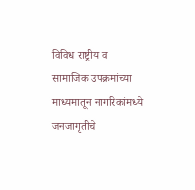विविध राष्ट्रीय व सामाजिक उपक्रमांच्या माध्यमातून नागरिकांमध्ये जनजागृतीचे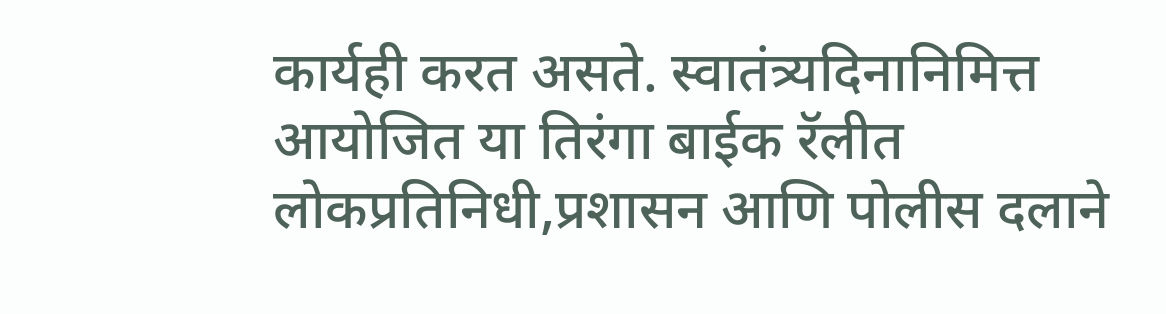कार्यही करत असते. स्वातंत्र्यदिनानिमित्त आयोजित या तिरंगा बाईक रॅलीत लोकप्रतिनिधी,प्रशासन आणि पोलीस दलाने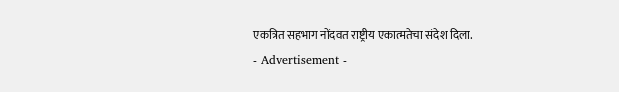एकत्रित सहभाग नोंदवत राष्ट्रीय एकात्मतेचा संदेश दिला.
- Advertisement -